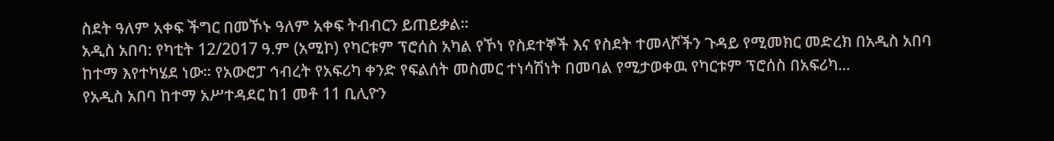ስደት ዓለም አቀፍ ችግር በመኾኑ ዓለም አቀፍ ትብብርን ይጠይቃል።
አዲስ አበባ: የካቲት 12/2017 ዓ.ም (አሚኮ) የካርቱም ፕሮሰስ አካል የኾነ የስደተኞች እና የስደት ተመላሾችን ጉዳይ የሚመክር መድረክ በአዲስ አበባ ከተማ እየተካሄደ ነው፡፡ የአውሮፓ ኅብረት የአፍሪካ ቀንድ የፍልሰት መስመር ተነሳሽነት በመባል የሚታወቀዉ የካርቱም ፕሮሰስ በአፍሪካ...
የአዲስ አበባ ከተማ አሥተዳደር ከ1 መቶ 11 ቢሊዮን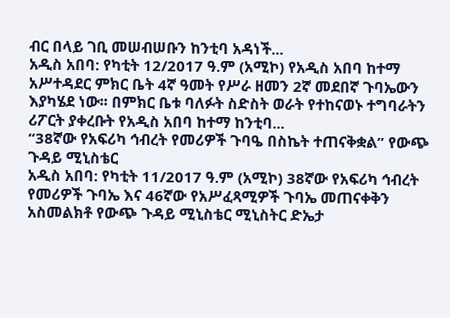ብር በላይ ገቢ መሠብሠቡን ከንቲባ አዳነች...
አዲስ አበባ: የካቲት 12/2017 ዓ.ም (አሚኮ) የአዲስ አበባ ከተማ አሥተዳደር ምክር ቤት 4ኛ ዓመት የሥራ ዘመን 2ኛ መደበኛ ጉባኤውን እያካሄደ ነው፡፡ በምክር ቤቱ ባለፉት ስድስት ወራት የተከናወኑ ተግባራትን ሪፖርት ያቀረቡት የአዲስ አበባ ከተማ ከንቲባ...
“38ኛው የአፍሪካ ኅብረት የመሪዎች ጉባዔ በስኬት ተጠናቅቋል” የውጭ ጉዳይ ሚኒስቴር
አዲስ አበባ: የካቲት 11/2017 ዓ.ም (አሚኮ) 38ኛው የአፍሪካ ኅብረት የመሪዎች ጉባኤ እና 46ኛው የአሥፈጻሚዎች ጉባኤ መጠናቀቅን አስመልክቶ የውጭ ጉዳይ ሚኒስቴር ሚኒስትር ድኤታ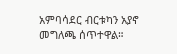አምባሳደር ብርቱካን አያኖ መግለጫ ሰጥተዋል።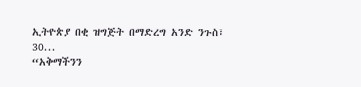ኢትዮጵያ በቂ ዝግጅት በማድረግ አንድ ንጉስ፣ 30...
“አቅማችንን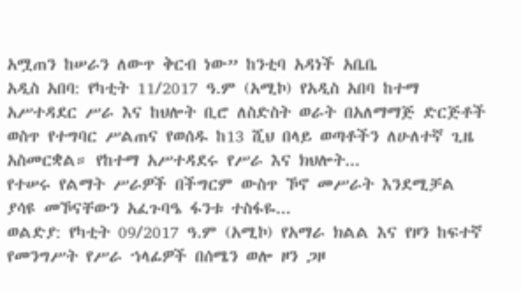አሟጠን ከሠራን ለውጥ ቅርብ ነው” ከንቲባ አዳነች አቤቤ
አዲስ አበባ: የካቲት 11/2017 ዓ.ም (አሚኮ) የአዲስ አበባ ከተማ አሥተዳደር ሥራ እና ከህሎት ቢሮ ለስድስት ወራት በአለማማጅ ድርጅቶች ወስጥ የተግባር ሥልጠና የወሰዱ ከ13 ሺህ በላይ ወጣቶችን ለሁለተኛ ጊዜ አስመርቋል። የከተማ አሥተዳደሩ የሥራ እና ክህሎት...
የተሠሩ የልማት ሥራዎች በችግርም ውስጥ ኾኖ መሥራት እንደሚቻል ያሳዩ መኾናቸውን አፈጉባዔ ፋንቱ ተስፋዬ...
ወልድያ: የካቲት 09/2017 ዓ.ም (አሚኮ) የአማራ ክልል እና የዞን ከፍተኛ የመንግሥት የሥራ ኀላፊዎች በሰሜን ወሎ ዞን ጋዞ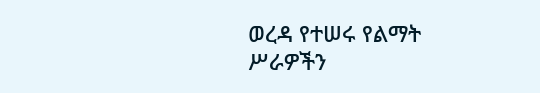ወረዳ የተሠሩ የልማት ሥራዎችን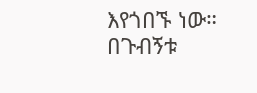እየጎበኙ ነው።
በጉብኝቱ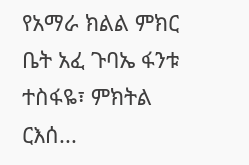የአማራ ክልል ምክር ቤት አፈ ጉባኤ ፋንቱ ተስፋዬ፣ ምክትል ርእሰ...